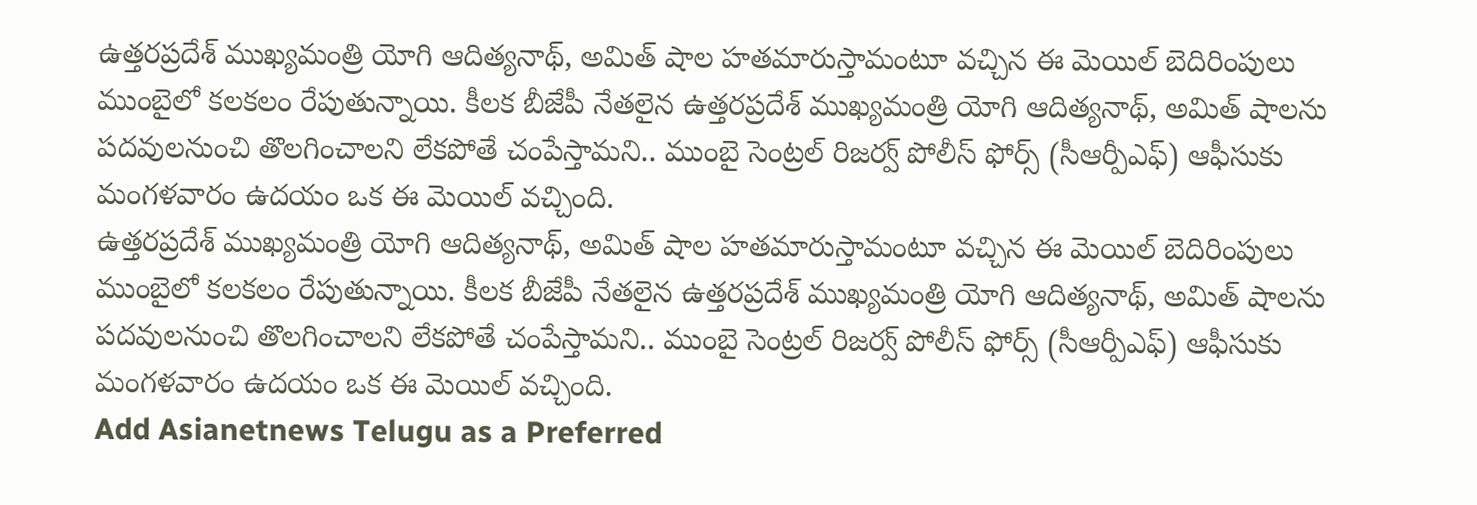ఉత్తరప్రదేశ్ ముఖ్యమంత్రి యోగి ఆదిత్యనాథ్, అమిత్ షాల హతమారుస్తామంటూ వచ్చిన ఈ మెయిల్ బెదిరింపులు ముంబైలో కలకలం రేపుతున్నాయి. కీలక బీజేపీ నేతలైన ఉత్తరప్రదేశ్ ముఖ్యమంత్రి యోగి ఆదిత్యనాథ్, అమిత్ షాలను పదవులనుంచి తొలగించాలని లేకపోతే చంపేస్తామని.. ముంబై సెంట్రల్ రిజర్వ్ పోలీస్ ఫోర్స్ (సీఆర్పీఎఫ్) ఆఫీసుకు మంగళవారం ఉదయం ఒక ఈ మెయిల్ వచ్చింది.
ఉత్తరప్రదేశ్ ముఖ్యమంత్రి యోగి ఆదిత్యనాథ్, అమిత్ షాల హతమారుస్తామంటూ వచ్చిన ఈ మెయిల్ బెదిరింపులు ముంబైలో కలకలం రేపుతున్నాయి. కీలక బీజేపీ నేతలైన ఉత్తరప్రదేశ్ ముఖ్యమంత్రి యోగి ఆదిత్యనాథ్, అమిత్ షాలను పదవులనుంచి తొలగించాలని లేకపోతే చంపేస్తామని.. ముంబై సెంట్రల్ రిజర్వ్ పోలీస్ ఫోర్స్ (సీఆర్పీఎఫ్) ఆఫీసుకు మంగళవారం ఉదయం ఒక ఈ మెయిల్ వచ్చింది.
Add Asianetnews Telugu as a Preferred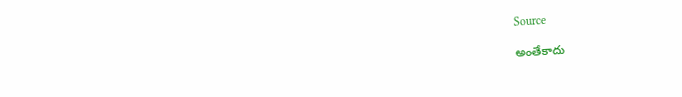Source

అంతేకాదు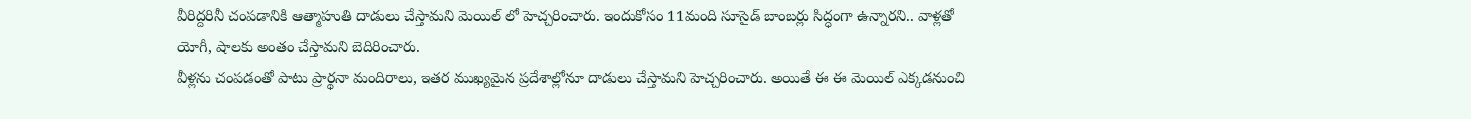వీరిద్దరినీ చంపడానికి ఆత్మాహుతి దాడులు చేస్తామని మెయిల్ లో హెచ్చరించారు. ఇందుకోసం 11మంది సూసైడ్ బాంబర్లు సిద్ధంగా ఉన్నారని.. వాళ్లతో యోగీ, షాలకు అంతం చేస్తామని బెదిరించారు.
వీళ్లను చంపడంతో పాటు ప్రార్థనా మందిరాలు, ఇతర ముఖ్యమైన ప్రదేశాల్లోనూ దాడులు చేస్తామని హెచ్చరించారు. అయితే ఈ ఈ మెయిల్ ఎక్కడనుంచి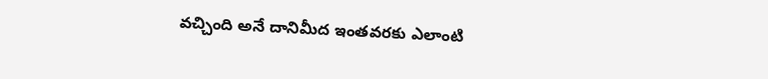వచ్చింది అనే దానిమీద ఇంతవరకు ఎలాంటి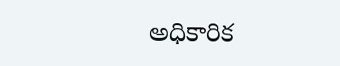అధికారిక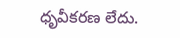ధృవీకరణ లేదు.